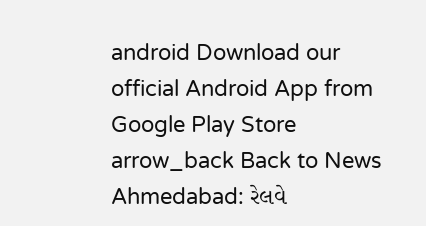android Download our official Android App from Google Play Store
arrow_back Back to News
Ahmedabad: રેલવે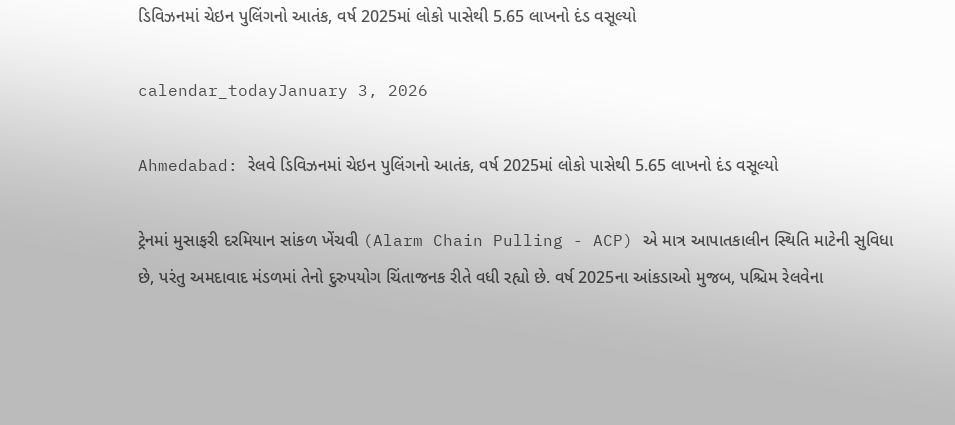ડિવિઝનમાં ચેઇન પુલિંગનો આતંક, વર્ષ 2025માં લોકો પાસેથી 5.65 લાખનો દંડ વસૂલ્યો

calendar_todayJanuary 3, 2026

Ahmedabad: રેલવે ડિવિઝનમાં ચેઇન પુલિંગનો આતંક, વર્ષ 2025માં લોકો પાસેથી 5.65 લાખનો દંડ વસૂલ્યો

ટ્રેનમાં મુસાફરી દરમિયાન સાંકળ ખેંચવી (Alarm Chain Pulling - ACP) એ માત્ર આપાતકાલીન સ્થિતિ માટેની સુવિધા છે, પરંતુ અમદાવાદ મંડળમાં તેનો દુરુપયોગ ચિંતાજનક રીતે વધી રહ્યો છે. વર્ષ 2025ના આંકડાઓ મુજબ, પશ્ચિમ રેલવેના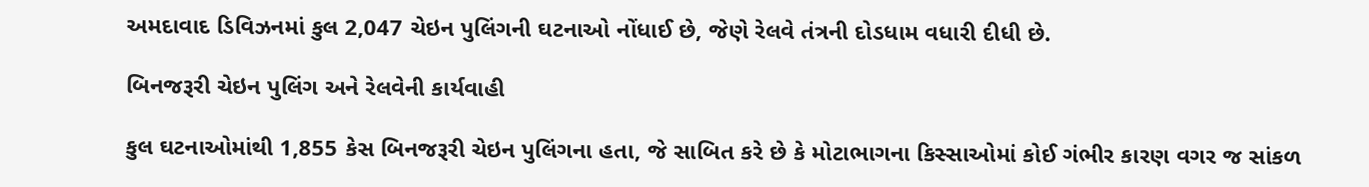અમદાવાદ ડિવિઝનમાં કુલ 2,047 ચેઇન પુલિંગની ઘટનાઓ નોંધાઈ છે, જેણે રેલવે તંત્રની દોડધામ વધારી દીધી છે.

બિનજરૂરી ચેઇન પુલિંગ અને રેલવેની કાર્યવાહી

કુલ ઘટનાઓમાંથી 1,855 કેસ બિનજરૂરી ચેઇન પુલિંગના હતા, જે સાબિત કરે છે કે મોટાભાગના કિસ્સાઓમાં કોઈ ગંભીર કારણ વગર જ સાંકળ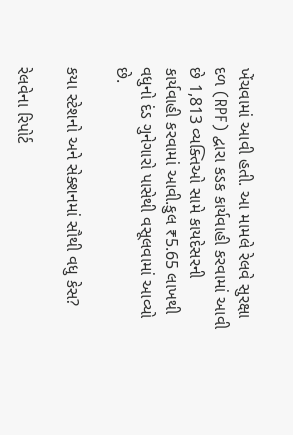ખેંચવામાં આવી હતી. આ મામલે રેલવે સુરક્ષા દળ (RPF) દ્વારા કડક કાર્યવાહી કરવામાં આવી છે 1,813 વ્યક્તિઓ સામે કાયદેસરની કાર્યવાહી કરવામાં આવી.કુલ ₹5.65 લાખથી વધુનો દંડ ગુનેગારો પાસેથી વસૂલવામાં આવ્યો છે.

કયા સ્ટેશનો અને સેક્શનમાં સૌથી વધુ કેસ?

રેલવેના રિપોર્ટ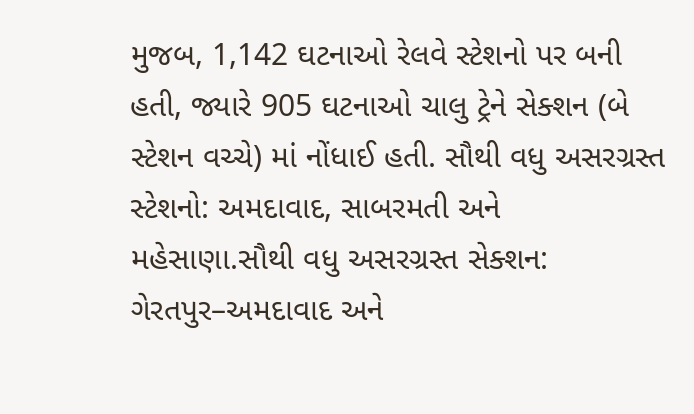મુજબ, 1,142 ઘટનાઓ રેલવે સ્ટેશનો પર બની હતી, જ્યારે 905 ઘટનાઓ ચાલુ ટ્રેને સેક્શન (બે સ્ટેશન વચ્ચે) માં નોંધાઈ હતી. સૌથી વધુ અસરગ્રસ્ત સ્ટેશનો: અમદાવાદ, સાબરમતી અને મહેસાણા.સૌથી વધુ અસરગ્રસ્ત સેક્શન: ગેરતપુર–અમદાવાદ અને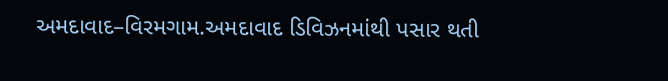અમદાવાદ–વિરમગામ.અમદાવાદ ડિવિઝનમાંથી પસાર થતી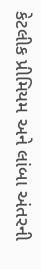કેટલીક પ્રીમિયમ અને લાંબા અંતરની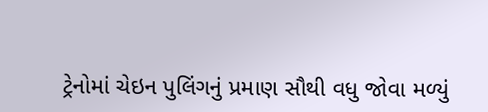ટ્રેનોમાં ચેઇન પુલિંગનું પ્રમાણ સૌથી વધુ જોવા મળ્યું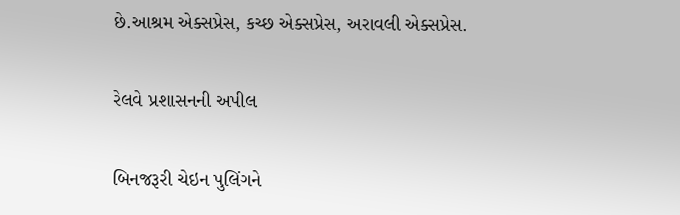છે.આશ્રમ એક્સપ્રેસ, કચ્છ એક્સપ્રેસ, અરાવલી એક્સપ્રેસ.

રેલવે પ્રશાસનની અપીલ

બિનજરૂરી ચેઇન પુલિંગને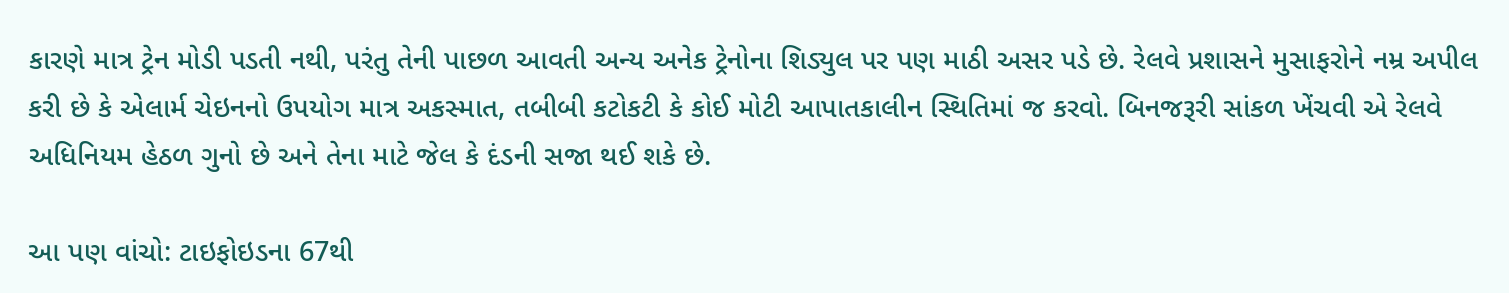કારણે માત્ર ટ્રેન મોડી પડતી નથી, પરંતુ તેની પાછળ આવતી અન્ય અનેક ટ્રેનોના શિડ્યુલ પર પણ માઠી અસર પડે છે. રેલવે પ્રશાસને મુસાફરોને નમ્ર અપીલ કરી છે કે એલાર્મ ચેઇનનો ઉપયોગ માત્ર અકસ્માત, તબીબી કટોકટી કે કોઈ મોટી આપાતકાલીન સ્થિતિમાં જ કરવો. બિનજરૂરી સાંકળ ખેંચવી એ રેલવે અધિનિયમ હેઠળ ગુનો છે અને તેના માટે જેલ કે દંડની સજા થઈ શકે છે.

આ પણ વાંચો: ટાઇફોઇડના 67થી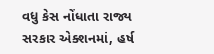વધુ કેસ નોંધાતા રાજ્ય સરકાર એક્શનમાં, હર્ષ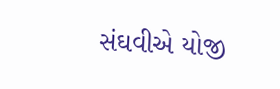સંઘવીએ યોજી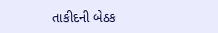તાકીદની બેઠક